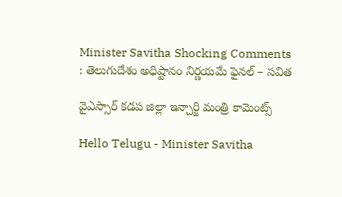Minister Savitha Shocking Comments : తెలుగుదేశం అధిష్టానం నిర్ణయమే ఫైనల్ – స‌విత‌

వైఎస్సార్ క‌డ‌ప జిల్లా ఇన్చార్జి మంత్రి కామెంట్స్

Hello Telugu - Minister Savitha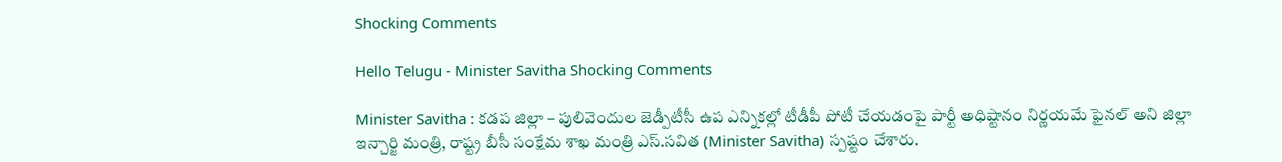Shocking Comments

Hello Telugu - Minister Savitha Shocking Comments

Minister Savitha : క‌డ‌ప జిల్లా – పులివెందుల జెడ్పీటీసీ ఉప ఎన్నికల్లో టీడీపీ పోటీ చేయడంపై పార్టీ అధిష్టానం నిర్ణయమే ఫైనల్ అని జిల్లా ఇన్చార్జి మంత్రి, రాష్ట్ర బీసీ సంక్షేమ శాఖ మంత్రి ఎస్.సవిత (Minister Savitha) స్పష్టం చేశారు.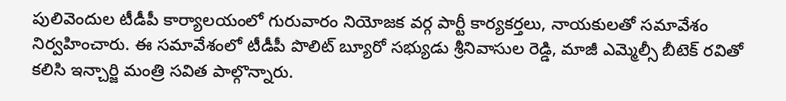పులివెందుల టీడీపీ కార్యాలయంలో గురువారం నియోజక వర్గ పార్టీ కార్యకర్తలు, నాయకులతో సమావేశం నిర్వహించారు. ఈ సమావేశంలో టీడీపీ పొలిట్ బ్యూరో సభ్యుడు శ్రీనివాసుల రెడ్డి, మాజీ ఎమ్మెల్సీ బీటెక్ రవితో కలిసి ఇన్చార్జి మంత్రి సవిత పాల్గొన్నారు.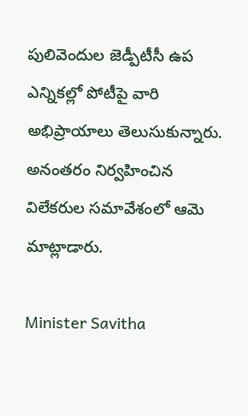పులివెందుల జెడ్పీటీసీ ఉప ఎన్నికల్లో పోటీపై వారి అభిప్రాయాలు తెలుసుకున్నారు. అనంతరం నిర్వహించిన విలేకరుల సమావేశంలో ఆమె మాట్లాడారు.

Minister Savitha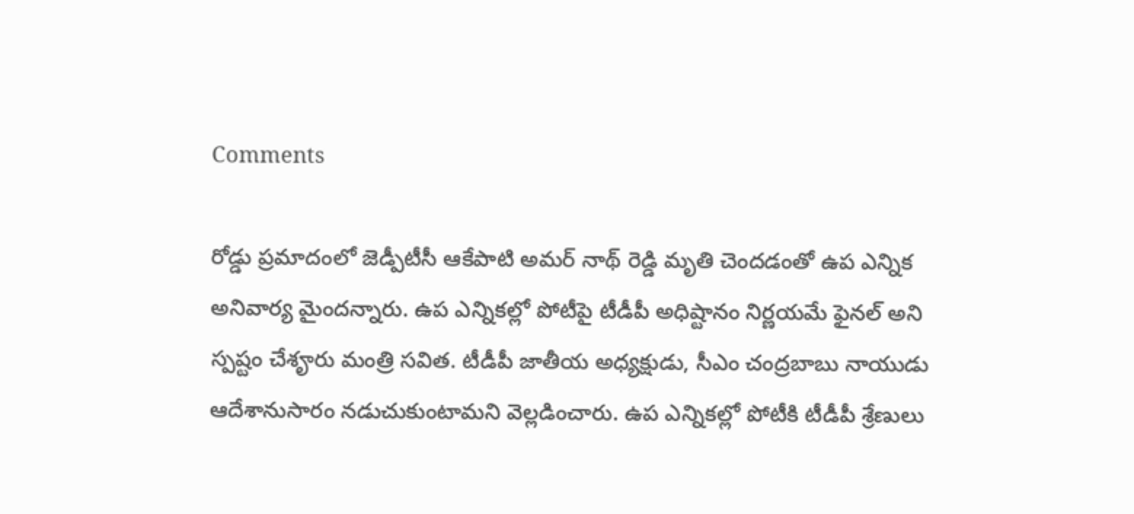Comments

రోడ్డు ప్రమాదంలో జెడ్పీటీసీ ఆకేపాటి అమర్ నాథ్ రెడ్డి మృతి చెందడంతో ఉప ఎన్నిక అనివార్య మైందన్నారు. ఉప ఎన్నికల్లో పోటీపై టీడీపీ అధిష్టానం నిర్ణయమే ఫైనల్ అని స్ప‌ష్టం చేశౄరు మంత్రి స‌విత‌. టీడీపీ జాతీయ అధ్యక్షుడు, సీఎం చంద్రబాబు నాయుడు ఆదేశానుసారం నడుచుకుంటామని వెల్ల‌డించారు. ఉప ఎన్నికల్లో పోటీకి టీడీపీ శ్రేణులు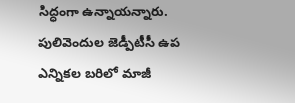సిద్ధంగా ఉన్నాయన్నారు. పులివెందుల జెడ్పీటీసీ ఉప ఎన్నికల బరిలో మాజీ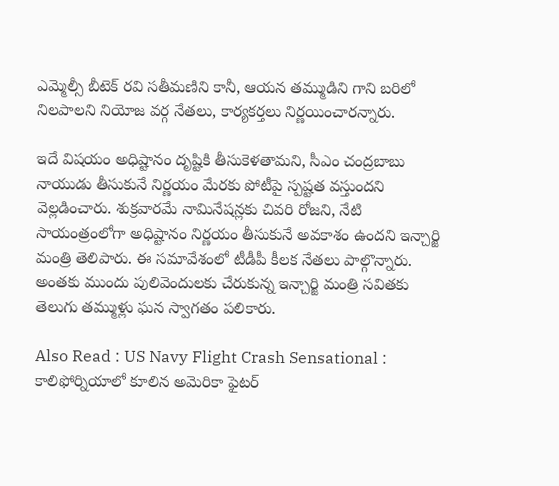ఎమ్మెల్సీ బీటెక్ రవి సతీమణిని కానీ, ఆయన తమ్ముడిని గాని బరిలో నిలపాలని నియోజ వర్గ నేతలు, కార్యకర్తలు నిర్ణయించారన్నారు.

ఇదే విషయం అధిష్టానం దృష్టికి తీసుకెళతామని, సీఎం చంద్రబాబు నాయుడు తీసుకునే నిర్ణయం మేరకు పోటీపై స్పష్టత వస్తుందని వెల్లడించారు. శుక్రవారమే నామినేషన్లకు చివరి రోజని, నేటి సాయంత్రంలోగా అధిష్టానం నిర్ణయం తీసుకునే అవకాశం ఉందని ఇన్చార్జి మంత్రి తెలిపారు. ఈ సమావేశంలో టీడీపీ కీల‌క నేత‌లు పాల్గొన్నారు. అంతకు ముందు పులివెందులకు చేరుకున్న ఇన్చార్జి మంత్రి సవితకు తెలుగు తమ్ముళ్లు ఘన స్వాగతం పలికారు.

Also Read : US Navy Flight Crash Sensational : కాలిఫోర్నియాలో కూలిన అమెరికా ఫైటర్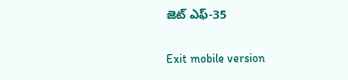జెట్ ఎఫ్-35

Exit mobile version